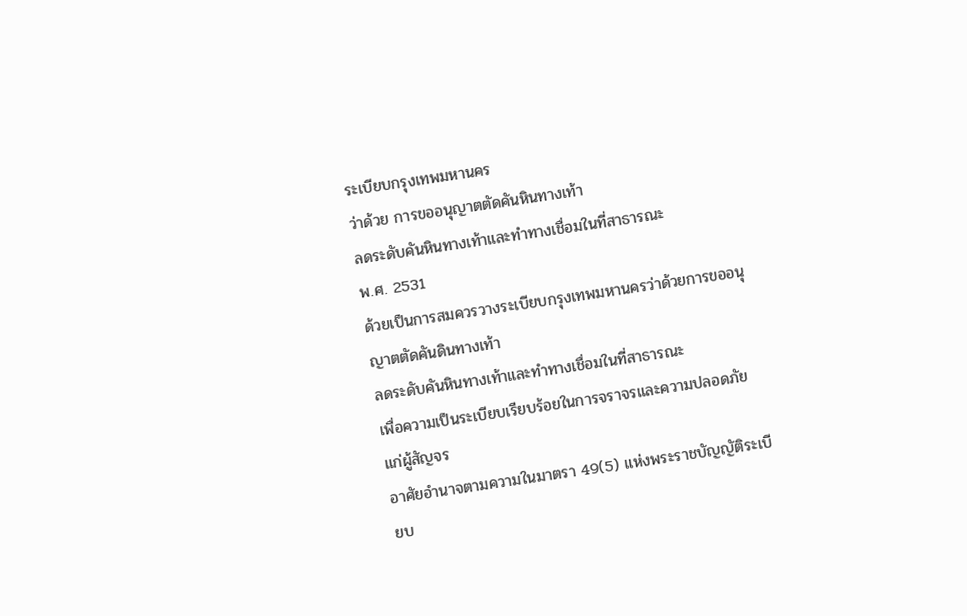ระเบียบกรุงเทพมหานคร
ว่าด้วย การขออนุญาตตัดคันหินทางเท้า
ลดระดับคันหินทางเท้าและทำทางเชื่อมในที่สาธารณะ
พ.ศ. 2531
ด้วยเป็นการสมควรวางระเบียบกรุงเทพมหานครว่าด้วยการขออนุญาตตัดคันดินทางเท้า
ลดระดับคันหินทางเท้าและทำทางเชื่อมในที่สาธารณะ
เพื่อความเป็นระเบียบเรียบร้อยในการจราจรและความปลอดภัยแก่ผู้สัญจร
อาศัยอำนาจตามความในมาตรา 49(5) แห่งพระราชบัญญัติระเบียบ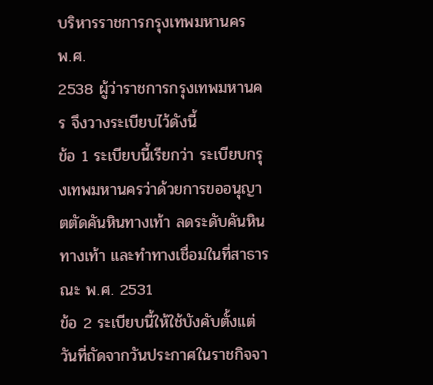บริหารราชการกรุงเทพมหานคร
พ.ศ.
2538 ผู้ว่าราชการกรุงเทพมหานคร จึงวางระเบียบไว้ดังนี้
ข้อ 1 ระเบียบนี้เรียกว่า ระเบียบกรุงเทพมหานครว่าด้วยการขออนุญาตตัดคันหินทางเท้า ลดระดับคันหินทางเท้า และทำทางเชื่อมในที่สาธารณะ พ.ศ. 2531
ข้อ 2 ระเบียบนี้ให้ใช้บังคับตั้งแต่วันที่ถัดจากวันประกาศในราชกิจจา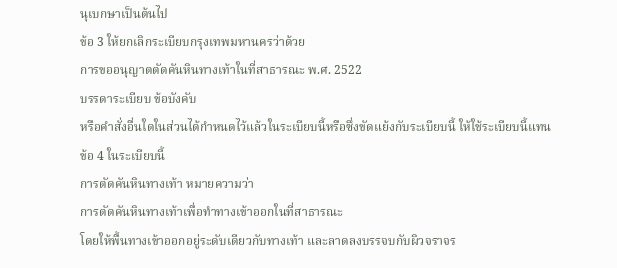นุเบกษาเป็นต้นไป
ข้อ 3 ให้ยกเลิกระเบียบกรุงเทพมหานครว่าด้วย
การขออนุญาตตัดคันหินทางเท้าในที่สาธารณะ พ.ศ. 2522
บรรดาระเบียบ ข้อบังคับ
หรือคำสั่งอื่นใดในส่วนได้กำหนดไว้แล้วในระเบียบนี้หรือซึ่งขัดแย้งกับระเบียบนี้ ให้ใช้ระเบียบนี้แทน
ข้อ 4 ในระเบียบนี้
การตัดคันหินทางเท้า หมายความว่า
การตัดคันหินทางเท้าเพื่อทำทางเข้าออกในที่สาธารณะ
โดยให้พื้นทางเข้าออกอยู่ระดับเดียวกับทางเท้า และลาดลงบรรจบกับผิวจราจร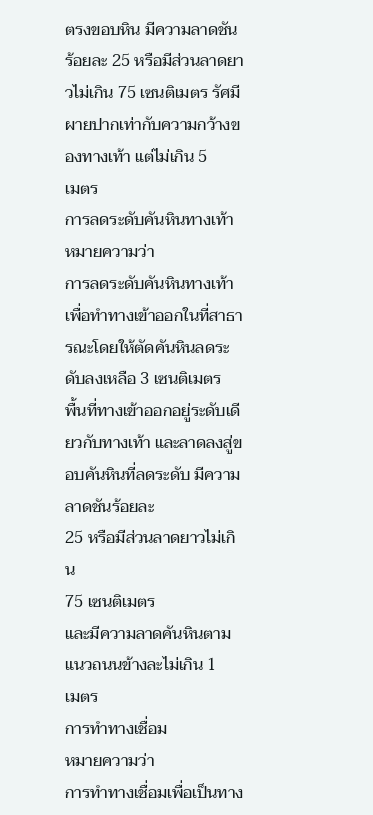ตรงขอบหิน มีความลาดชันร้อยละ 25 หรือมีส่วนลาดยาวไม่เกิน 75 เซนติเมตร รัศมีผายปากเท่ากับความกว้างของทางเท้า แต่ไม่เกิน 5
เมตร
การลดระดับคันหินทางเท้า
หมายความว่า
การลดระดับคันหินทางเท้าเพื่อทำทางเข้าออกในที่สาธารณะโดยให้ตัดคันหินลดระดับลงเหลือ 3 เซนติเมตร
พื้นที่ทางเข้าออกอยู่ระดับเดียวกับทางเท้า และลาดลงสู่ขอบคันหินที่ลดระดับ มีความลาดชันร้อยละ
25 หรือมีส่วนลาดยาวไม่เกิน
75 เซนติเมตร
และมีความลาดคันหินตามแนวถนนข้างละไม่เกิน 1
เมตร
การทำทางเชื่อม
หมายความว่า
การทำทางเชื่อมเพื่อเป็นทาง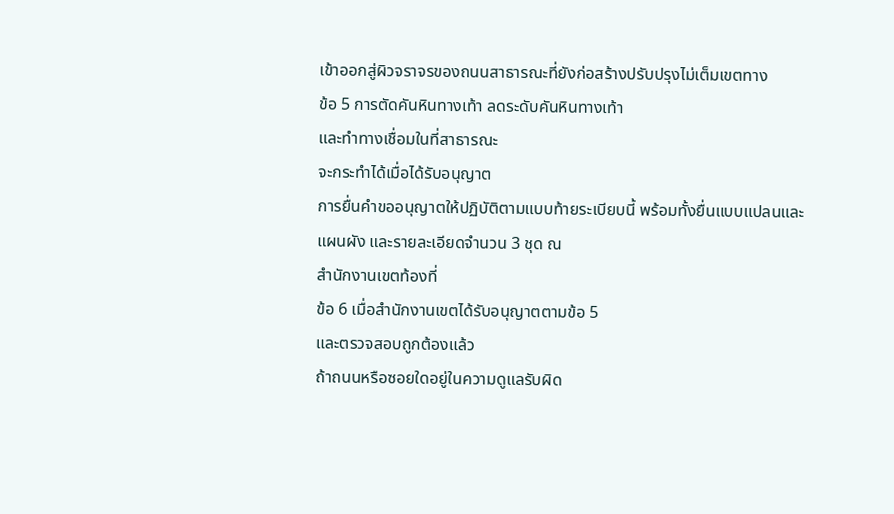เข้าออกสู่ผิวจราจรของถนนสาธารณะที่ยังก่อสร้างปรับปรุงไม่เต็มเขตทาง
ข้อ 5 การตัดคันหินทางเท้า ลดระดับคันหินทางเท้า
และทำทางเชื่อมในที่สาธารณะ
จะกระทำได้เมื่อได้รับอนุญาต
การยื่นคำขออนุญาตให้ปฏิบัติตามแบบท้ายระเบียบนี้ พร้อมทั้งยื่นแบบแปลนและแผนผัง และรายละเอียดจำนวน 3 ชุด ณ
สำนักงานเขตท้องที่
ข้อ 6 เมื่อสำนักงานเขตได้รับอนุญาตตามข้อ 5
และตรวจสอบถูกต้องแล้ว
ถ้าถนนหรือซอยใดอยู่ในความดูแลรับผิด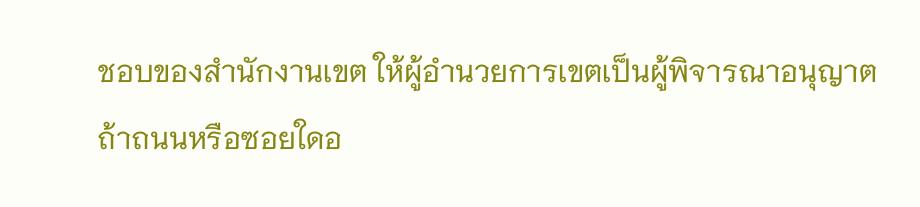ชอบของสำนักงานเขต ให้ผู้อำนวยการเขตเป็นผู้พิจารณาอนุญาต
ถ้าถนนหรือซอยใดอ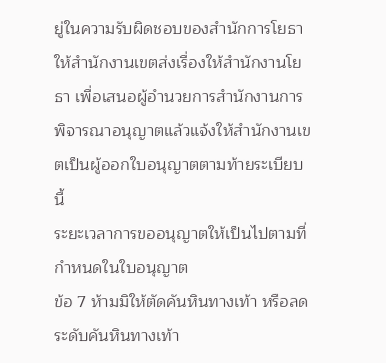ยู่ในความรับผิดชอบของสำนักการโยธา
ให้สำนักงานเขตส่งเรื่องให้สำนักงานโยธา เพื่อเสนอผู้อำนวยการสำนักงานการพิจารณาอนุญาตแล้วแจ้งให้สำนักงานเขตเป็นผู้ออกใบอนุญาตตามท้ายระเบียบนี้
ระยะเวลาการขออนุญาตให้เป็นไปตามที่กำหนดในใบอนุญาต
ข้อ 7 ห้ามมิให้ตัดคันหินทางเท้า หรือลดระดับคันหินทางเท้า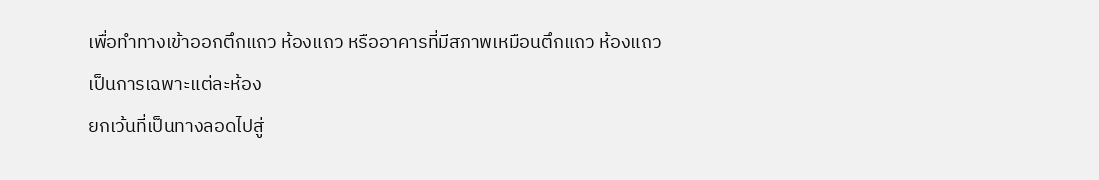เพื่อทำทางเข้าออกตึกแถว ห้องแถว หรืออาคารที่มีสภาพเหมือนตึกแถว ห้องแถว
เป็นการเฉพาะแต่ละห้อง
ยกเว้นที่เป็นทางลอดไปสู่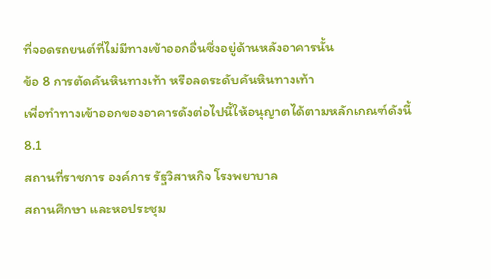ที่จอดรถยนต์ที่ไม่มีทางเข้าออกอื่นซึ่งอยู่ด้านหลังอาคารนั้น
ข้อ 8 การตัดคันหินทางเท้า หรือลดระดับคันหินทางเท้า
เพื่อทำทางเข้าออกของอาคารดังต่อไปนี้ให้อนุญาตได้ตามหลักเกณฑ์ดังนี้
8.1
สถานที่ราชการ องค์การ รัฐวิสาหกิจ โรงพยาบาล
สถานศึกษา และหอประชุม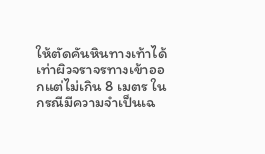ให้ตัดคันหินทางเท้าได้เท่าผิวจราจรทางเข้าออกแต่ไม่เกิน 8 เมตร ในกรณีมีความจำเป็นเฉ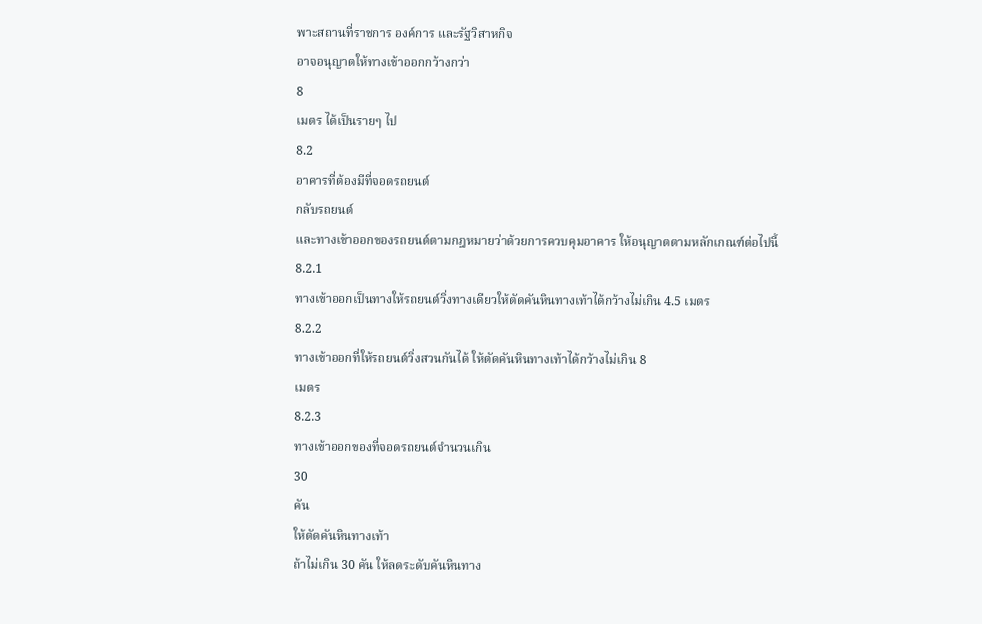พาะสถานที่ราชการ องค์การ และรัฐวิสาหกิจ
อาจอนุญาตให้ทางเข้าออกกว้างกว่า
8
เมตร ได้เป็นรายๆ ไป
8.2
อาคารที่ต้องมีที่จอดรถยนต์
กลับรถยนต์
และทางเข้าออกของรถยนต์ตามกฎหมายว่าด้วยการควบคุมอาคาร ให้อนุญาตตามหลักเกณฑ์ต่อไปนี้
8.2.1
ทางเข้าออกเป็นทางให้รถยนต์วิ่งทางเดียวให้ตัดคันหินทางเท้าได้กว้างไม่เกิน 4.5 เมตร
8.2.2
ทางเข้าออกที่ให้รถยนต์วิ่งสวนกันได้ ให้ตัดคันหินทางเท้าได้กว้างไม่เกิน 8
เมตร
8.2.3
ทางเข้าออกของที่จอดรถยนต์จำนวนเกิน
30
คัน
ให้ตัดคันหินทางเท้า
ถ้าไม่เกิน 30 คัน ให้ลดระดับคันหินทาง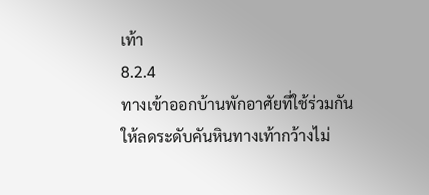เท้า
8.2.4
ทางเข้าออกบ้านพักอาศัยที่ใช้ร่วมกัน ให้ลดระดับคันหินทางเท้ากว้างไม่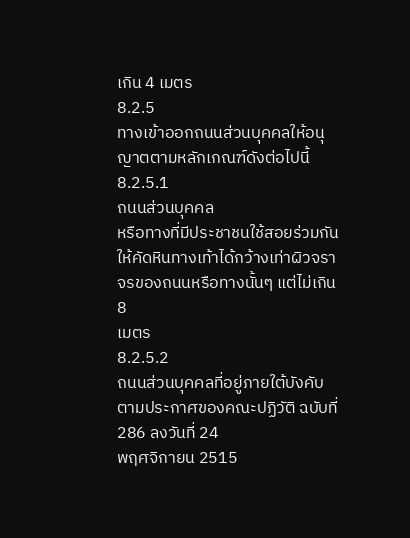เกิน 4 เมตร
8.2.5
ทางเข้าออกถนนส่วนบุคคลให้อนุญาตตามหลักเกณฑ์ดังต่อไปนี้
8.2.5.1
ถนนส่วนบุคคล
หรือทางที่มีประชาชนใช้สอยร่วมกัน
ให้คัดหินทางเท้าได้กว้างเท่าผิวจราจรของถนนหรือทางนั้นๆ แต่ไม่เกิน 8
เมตร
8.2.5.2
ถนนส่วนบุคคลที่อยู่ภายใต้บังคับตามประกาศของคณะปฏิวัติ ฉบับที่ 286 ลงวันที่ 24
พฤศจิกายน 2515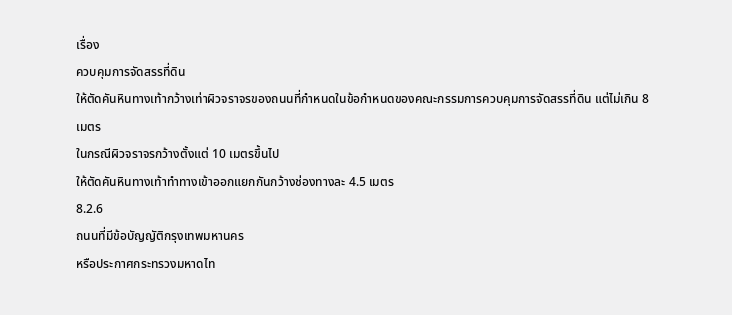เรื่อง
ควบคุมการจัดสรรที่ดิน
ให้ตัดคันหินทางเท้ากว้างเท่าผิวจราจรของถนนที่กำหนดในข้อกำหนดของคณะกรรมการควบคุมการจัดสรรที่ดิน แต่ไม่เกิน 8
เมตร
ในกรณีผิวจราจรกว้างตั้งแต่ 10 เมตรขึ้นไป
ให้ตัดคันหินทางเท้าทำทางเข้าออกแยกกันกว้างช่องทางละ 4.5 เมตร
8.2.6
ถนนที่มีข้อบัญญัติกรุงเทพมหานคร
หรือประกาศกระทรวงมหาดไท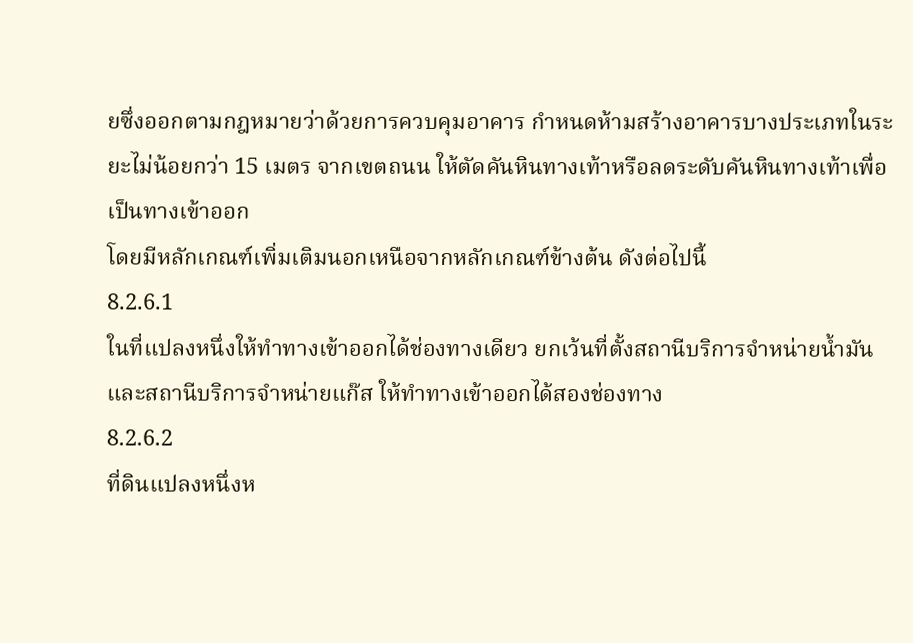ยซึ่งออกตามกฎหมายว่าด้วยการควบคุมอาคาร กำหนดห้ามสร้างอาคารบางประเภทในระยะไม่น้อยกว่า 15 เมตร จากเขตถนน ให้ตัดคันหินทางเท้าหรือลดระดับคันหินทางเท้าเพื่อเป็นทางเข้าออก
โดยมีหลักเกณฑ์เพิ่มเติมนอกเหนือจากหลักเกณฑ์ข้างต้น ดังต่อไปนี้
8.2.6.1
ในที่แปลงหนึ่งให้ทำทางเข้าออกได้ช่องทางเดียว ยกเว้นที่ตั้งสถานีบริการจำหน่ายน้ำมัน และสถานีบริการจำหน่ายแก๊ส ให้ทำทางเข้าออกได้สองช่องทาง
8.2.6.2
ที่ดินแปลงหนึ่งห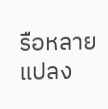รือหลายแปลง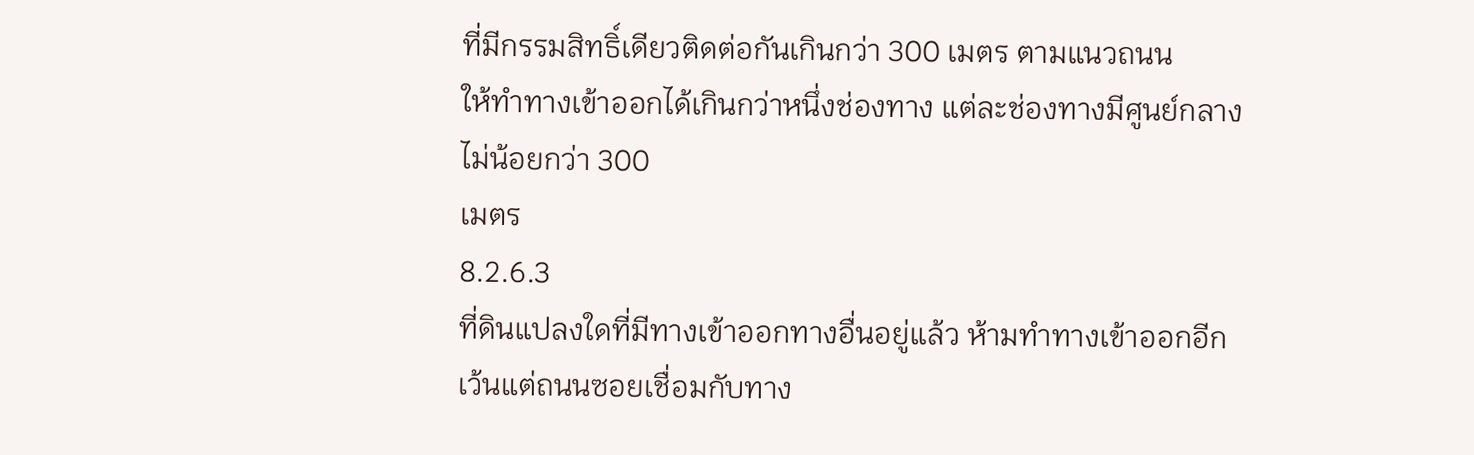ที่มีกรรมสิทธิ์เดียวติดต่อกันเกินกว่า 300 เมตร ตามแนวถนน
ให้ทำทางเข้าออกได้เกินกว่าหนึ่งช่องทาง แต่ละช่องทางมีศูนย์กลางไม่น้อยกว่า 300
เมตร
8.2.6.3
ที่ดินแปลงใดที่มีทางเข้าออกทางอื่นอยู่แล้ว ห้ามทำทางเข้าออกอีก
เว้นแต่ถนนซอยเชื่อมกับทาง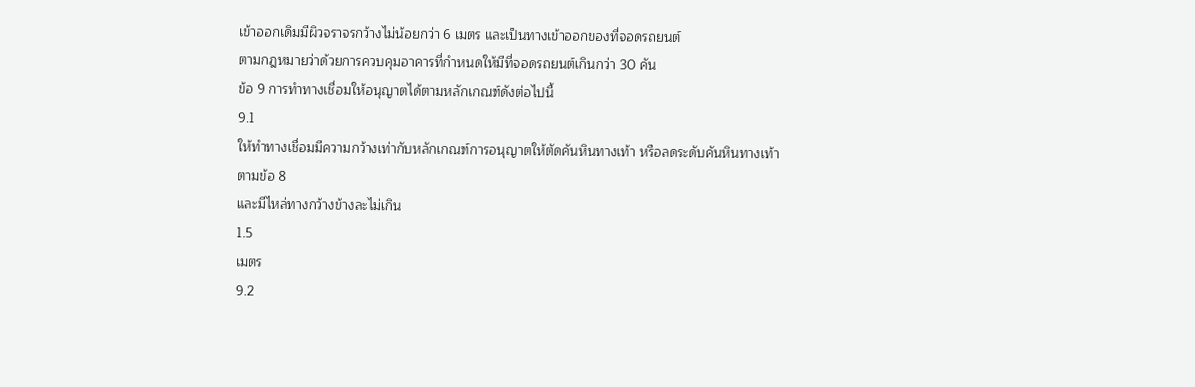เข้าออกเดิมมีผิวจราจรกว้างไม่น้อยกว่า 6 เมตร และเป็นทางเข้าออกของที่จอดรถยนต์
ตามกฎหมายว่าด้วยการควบคุมอาคารที่กำหนดให้มีที่จอดรถยนต์เกินกว่า 30 คัน
ข้อ 9 การทำทางเชื่อมให้อนุญาตได้ตามหลักเกณฑ์ดังต่อไปนี้
9.1
ให้ทำทางเชื่อมมีความกว้างเท่ากับหลักเกณฑ์การอนุญาตให้ตัดคันหินทางเท้า หรือลดระดับคันหินทางเท้าตามข้อ 8
และมีไหล่ทางกว้างข้างละไม่เกิน
1.5
เมตร
9.2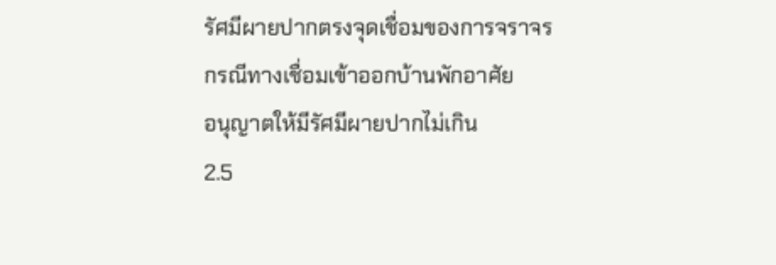รัศมีผายปากตรงจุดเชื่อมของการจราจร
กรณีทางเชื่อมเข้าออกบ้านพักอาศัย
อนุญาตให้มีรัศมีผายปากไม่เกิน
2.5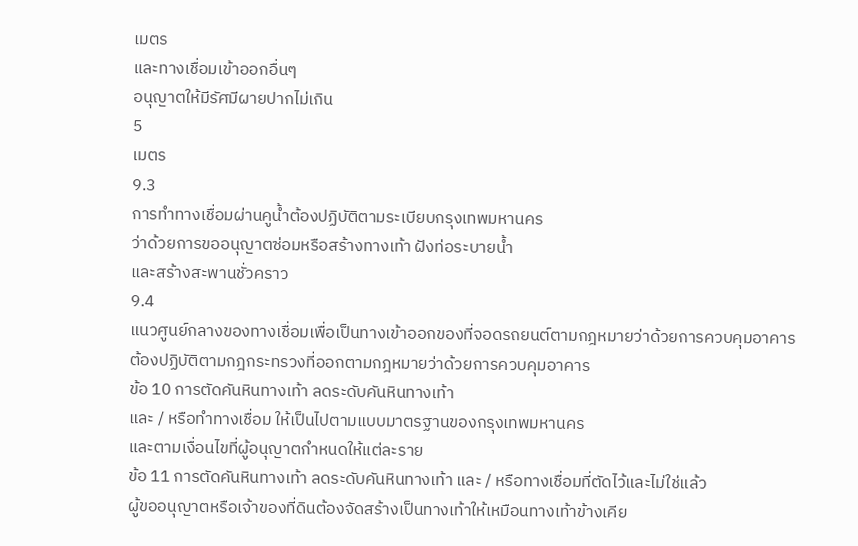เมตร
และทางเชื่อมเข้าออกอื่นๆ
อนุญาตให้มีรัศมีผายปากไม่เกิน
5
เมตร
9.3
การทำทางเชื่อมผ่านคูน้ำต้องปฏิบัติตามระเบียบกรุงเทพมหานคร
ว่าด้วยการขออนุญาตซ่อมหรือสร้างทางเท้า ฝังท่อระบายน้ำ
และสร้างสะพานชั่วคราว
9.4
แนวศูนย์กลางของทางเชื่อมเพื่อเป็นทางเข้าออกของที่จอดรถยนต์ตามกฎหมายว่าด้วยการควบคุมอาคาร
ต้องปฏิบัติตามกฎกระทรวงที่ออกตามกฎหมายว่าด้วยการควบคุมอาคาร
ข้อ 10 การตัดคันหินทางเท้า ลดระดับคันหินทางเท้า
และ / หรือทำทางเชื่อม ให้เป็นไปตามแบบมาตรฐานของกรุงเทพมหานคร
และตามเงื่อนไขที่ผู้อนุญาตกำหนดให้แต่ละราย
ข้อ 11 การตัดคันหินทางเท้า ลดระดับคันหินทางเท้า และ / หรือทางเชื่อมที่ตัดไว้และไม่ใช่แล้ว
ผู้ขออนุญาตหรือเจ้าของที่ดินต้องจัดสร้างเป็นทางเท้าให้เหมือนทางเท้าข้างเคีย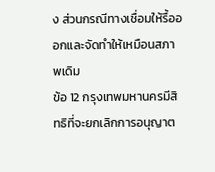ง ส่วนกรณีทางเชื่อมให้รื้อออกและจัดทำให้เหมือนสภาพเดิม
ข้อ 12 กรุงเทพมหานครมีสิทธิที่จะยกเลิกการอนุญาต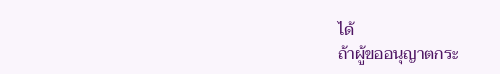ได้
ถ้าผู้ขออนุญาตกระ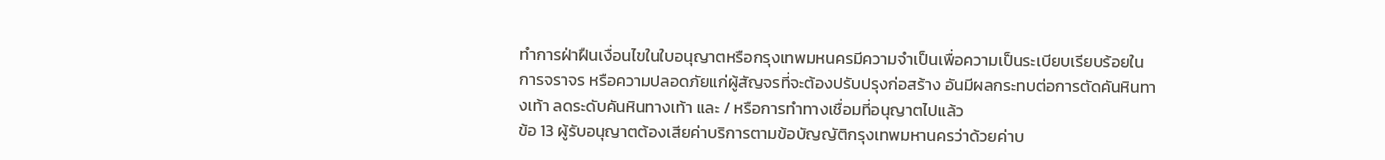ทำการฝ่าฝืนเงื่อนไขในใบอนุญาตหรือกรุงเทพมหนครมีความจำเป็นเพื่อความเป็นระเบียบเรียบร้อยในการจราจร หรือความปลอดภัยแก่ผู้สัญจรที่จะต้องปรับปรุงก่อสร้าง อันมีผลกระทบต่อการตัดคันหินทางเท้า ลดระดับคันหินทางเท้า และ / หรือการทำทางเชื่อมที่อนุญาตไปแล้ว
ข้อ 13 ผู้รับอนุญาตต้องเสียค่าบริการตามข้อบัญญัติกรุงเทพมหานครว่าด้วยค่าบ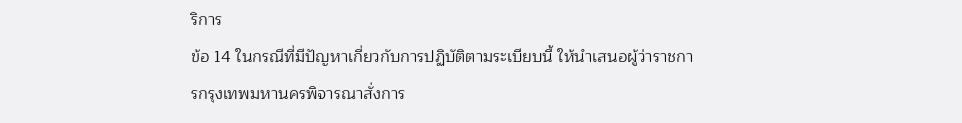ริการ
ข้อ 14 ในกรณีที่มีปัญหาเกี่ยวกับการปฏิบัติตามระเบียบนี้ ให้นำเสนอผู้ว่าราชการกรุงเทพมหานครพิจารณาสั่งการ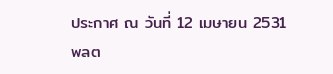ประกาศ ณ วันที่ 12 เมษายน 2531
พลต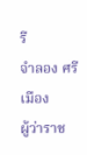รี
จำลอง ศรีเมือง
ผู้ว่าราช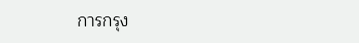การกรุง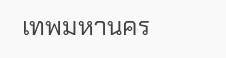เทพมหานคร